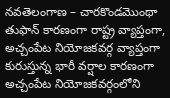నవతెలంగాణ – చారకొండమొంథా తుఫాన్ కారణంగా రాష్ట్ర వ్యాప్తంగా, అచ్చంపేట నియోజకవర్గ వ్యాప్తంగా కురుస్తున్న భారీ వర్షాల కారణంగా అచ్చంపేట నియోజకవర్గంలోని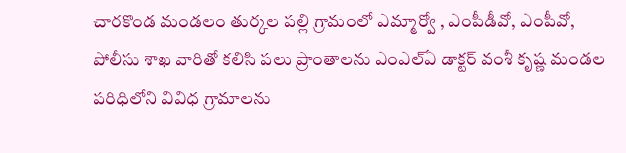చారకొండ మండలం తుర్కల పల్లి గ్రామంలో ఎమ్మార్వో , ఎంపీడీవో, ఎంపీవో, పోలీసు శాఖ వారితో కలిసి పలు ప్రాంతాలను ఎంఎల్ఏ డాక్టర్ వంశీ కృష్ణ మండల పరిధిలోని వివిధ గ్రామాలను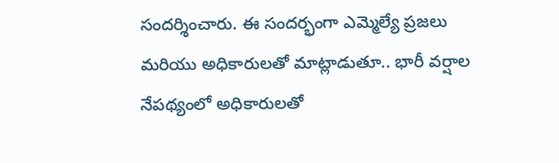సందర్శించారు. ఈ సందర్భంగా ఎమ్మెల్యే ప్రజలు మరియు అధికారులతో మాట్లాడుతూ.. భారీ వర్షాల నేపథ్యంలో అధికారులతో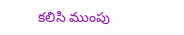కలిసి ముంపు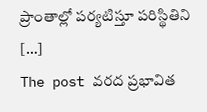ప్రాంతాల్లో పర్యటిస్తూ పరిస్థితిని […]
The post వరద ప్రభావిత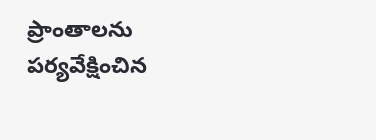ప్రాంతాలను పర్యవేక్షించిన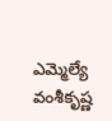ఎమ్మెల్యే వంశీకృష్ణ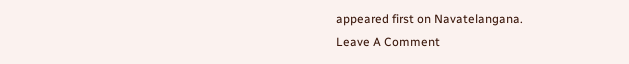appeared first on Navatelangana.
Leave A Comment